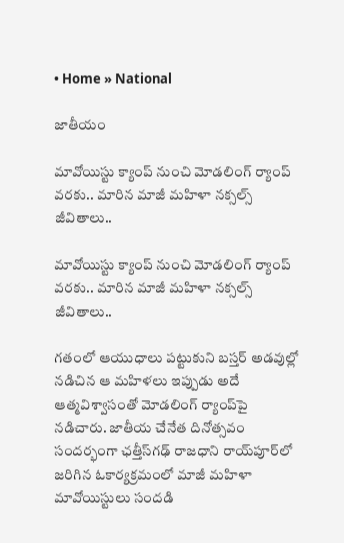• Home » National

జాతీయం

మావోయిస్టు క్యాంప్‌ నుంచి మోడలింగ్ ర్యాంప్ వరకు.. మారిన మాజీ మహిళా నక్సల్స్ జీవితాలు..

మావోయిస్టు క్యాంప్‌ నుంచి మోడలింగ్ ర్యాంప్ వరకు.. మారిన మాజీ మహిళా నక్సల్స్ జీవితాలు..

గతంలో ఆయుధాలు పట్టుకుని బస్తర్ అడవుల్లో నడిచిన ఆ మహిళలు ఇప్పుడు అదే ఆత్మవిశ్వాసంతో మోడలింగ్‌ ర్యాంప్‌పై నడిచారు. జాతీయ చేనేత దినోత్సవం సందర్భంగా ఛత్తీస్‌గఢ్‌ రాజధాని రాయ్‌పూర్‌లో జరిగిన ఓకార్యక్రమంలో మాజీ మహిళా మావోయిస్టులు సందడి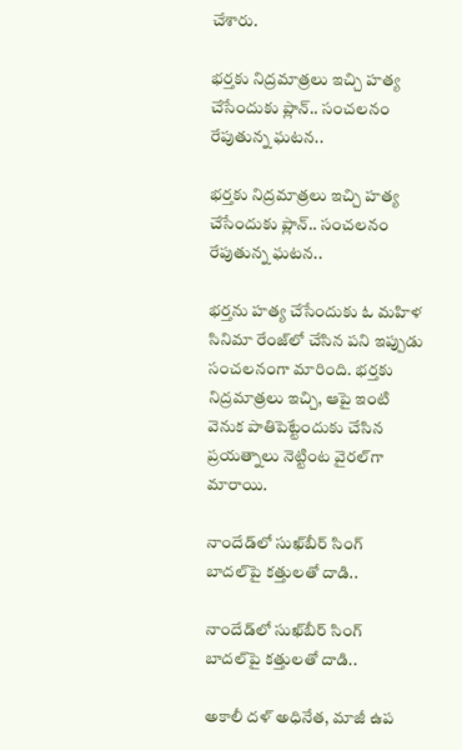చేశారు.

భర్తకు నిద్రమాత్రలు ఇచ్చి హత్య చేసేందుకు ప్లాన్.. సంచలనం రేపుతున్న ఘటన..

భర్తకు నిద్రమాత్రలు ఇచ్చి హత్య చేసేందుకు ప్లాన్.. సంచలనం రేపుతున్న ఘటన..

భర్తను హత్య చేసేందుకు ఓ మహిళ సినిమా రేంజ్‌లో చేసిన పని ఇప్పుడు సంచలనంగా మారింది. భర్తకు నిద్రమాత్రలు ఇచ్చి, ఆపై ఇంటి వెనుక పాతిపెట్టేందుకు చేసిన ప్రయత్నాలు నెట్టింట వైరల్‌గా మారాయి.

నాందేడ్‌లో సుఖ్‌బీర్ సింగ్ బాదల్‌పై కత్తులతో దాడి..

నాందేడ్‌లో సుఖ్‌బీర్ సింగ్ బాదల్‌పై కత్తులతో దాడి..

అకాలీ దళ్ అధినేత, మాజీ ఉప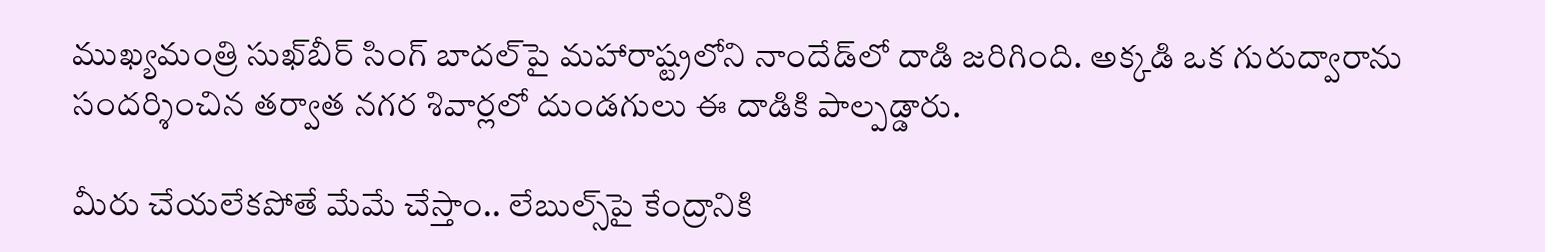ముఖ్యమంత్రి సుఖ్‌బీర్ సింగ్ బాదల్‌పై మహారాష్ట్రలోని నాందేడ్‌లో దాడి జరిగింది. అక్కడి ఒక గురుద్వారాను సందర్శించిన తర్వాత నగర శివార్లలో దుండగులు ఈ దాడికి పాల్పడ్డారు.

మీరు చేయలేకపోతే మేమే చేస్తాం.. లేబుల్స్‌పై కేంద్రానికి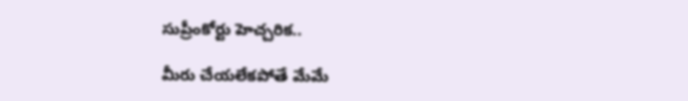సుప్రీంకోర్టు హెచ్చరిక..

మీరు చేయలేకపోతే మేమే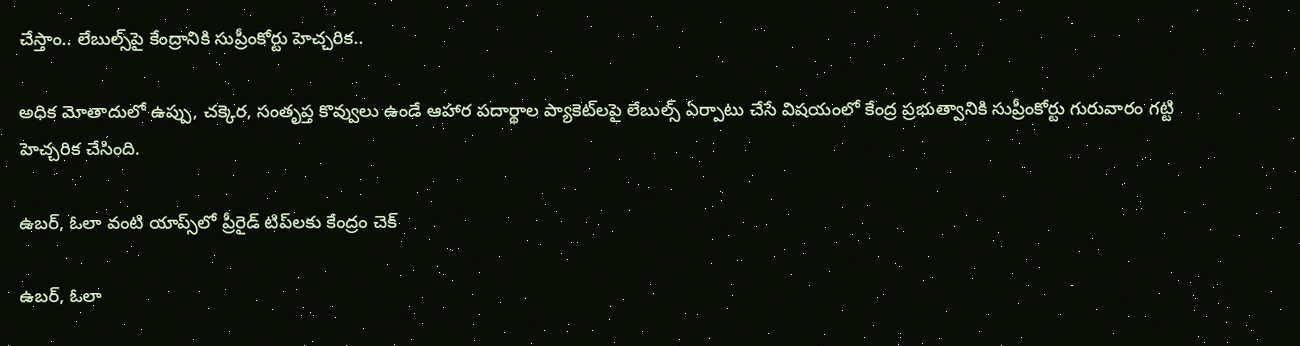చేస్తాం.. లేబుల్స్‌పై కేంద్రానికి సుప్రీంకోర్టు హెచ్చరిక..

అధిక మోతాదులో ఉప్పు, చక్కెర, సంతృప్త కొవ్వులు ఉండే ఆహార పదార్థాల ప్యాకెట్‌లపై లేబుల్స్ ఏర్పాటు చేసే విషయంలో కేంద్ర ప్రభుత్వానికి సుప్రీంకోర్టు గురువారం గట్టి హెచ్చరిక చేసింది.

ఉబర్, ఓలా వంటి యాప్స్‌లో ప్రీరైడ్ టిప్‌లకు కేంద్రం చెక్

ఉబర్, ఓలా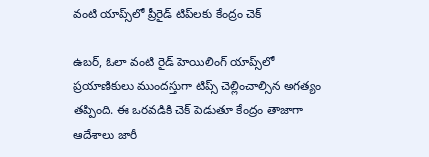వంటి యాప్స్‌లో ప్రీరైడ్ టిప్‌లకు కేంద్రం చెక్

ఉబర్, ఓలా వంటి రైడ్ హెయిలింగ్ యాప్స్‌లో ప్రయాణికులు ముందస్తుగా టిప్స్ చెల్లించాల్సిన అగత్యం తప్పింది. ఈ ఒరవడికి చెక్ పెడుతూ కేంద్రం తాజాగా ఆదేశాలు జారీ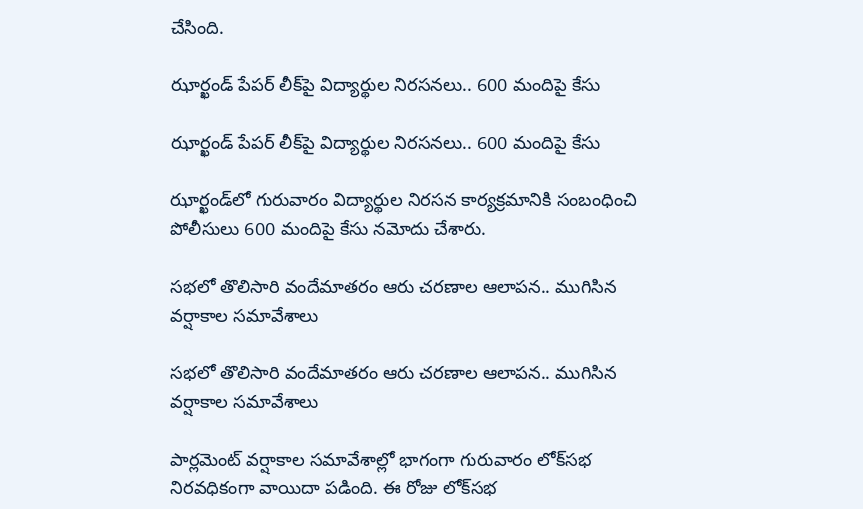చేసింది.

ఝార్ఖండ్ పేపర్ లీక్‌పై విద్యార్థుల నిరసనలు.. 600 మందిపై కేసు

ఝార్ఖండ్ పేపర్ లీక్‌పై విద్యార్థుల నిరసనలు.. 600 మందిపై కేసు

ఝార్ఖండ్‌లో గురువారం విద్యార్థుల నిరసన కార్యక్రమానికి సంబంధించి పోలీసులు 600 మందిపై కేసు నమోదు చేశారు.

సభలో తొలిసారి వందేమాతరం ఆరు చరణాల ఆలాపన.. ముగిసిన వర్షాకాల సమావేశాలు

సభలో తొలిసారి వందేమాతరం ఆరు చరణాల ఆలాపన.. ముగిసిన వర్షాకాల సమావేశాలు

పార్లమెంట్ వర్షాకాల సమావేశాల్లో భాగంగా గురువారం లోక్‌సభ నిరవధికంగా వాయిదా పడింది. ఈ రోజు లోక్‌సభ‌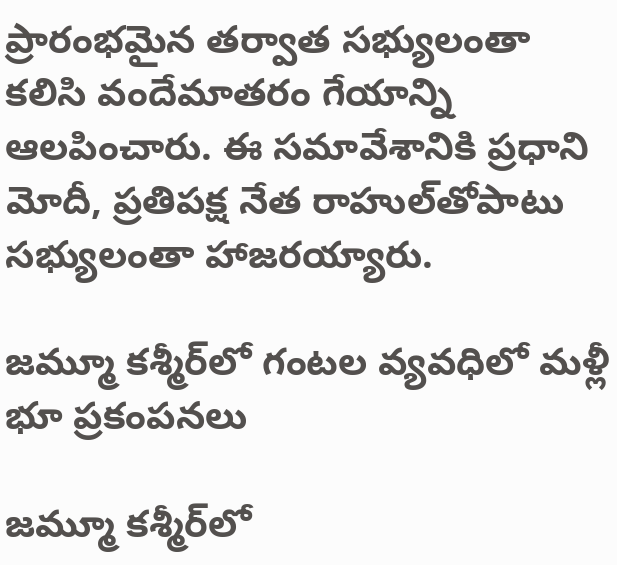ప్రారంభమైన తర్వాత సభ్యులంతా కలిసి వందేమాతరం గేయాన్ని ఆలపించారు. ఈ సమావేశానికి ప్రధాని మోదీ, ప్రతిపక్ష నేత రాహుల్‌తోపాటు సభ్యులంతా హాజరయ్యారు.

జమ్మూ కశ్మీర్‌‌లో గంటల వ్యవధిలో మళ్లీ భూ ప్రకంపనలు

జమ్మూ కశ్మీర్‌‌లో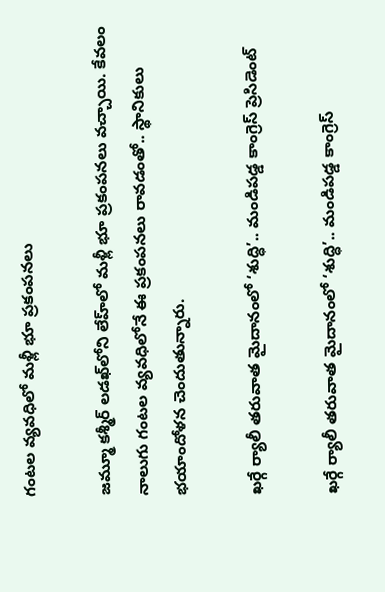గంటల వ్యవధిలో మళ్లీ భూ ప్రకంపనలు

జమ్మూ కశ్మీర్‌ లడఖ్‌‌లోని లేహ్‌లో మళ్లీ భూ ప్రకంపనలు వచ్చాయి. కేవలం నాలుగు గంటల వ్యవధిలోనే ఈ ప్రకంపనలు రావడంతో.. స్థానికులు భయాందోళన చెందుతున్నారు.

ఖర్గే ర్యాలీ తరువాత మైదానంలో ‘శుద్ధి’.. మండిపడ్డ కాంగ్రెస్ ప్రెసిడెంట్

ఖర్గే ర్యాలీ తరువాత మైదానంలో ‘శుద్ధి’.. మండిపడ్డ కాంగ్రెస్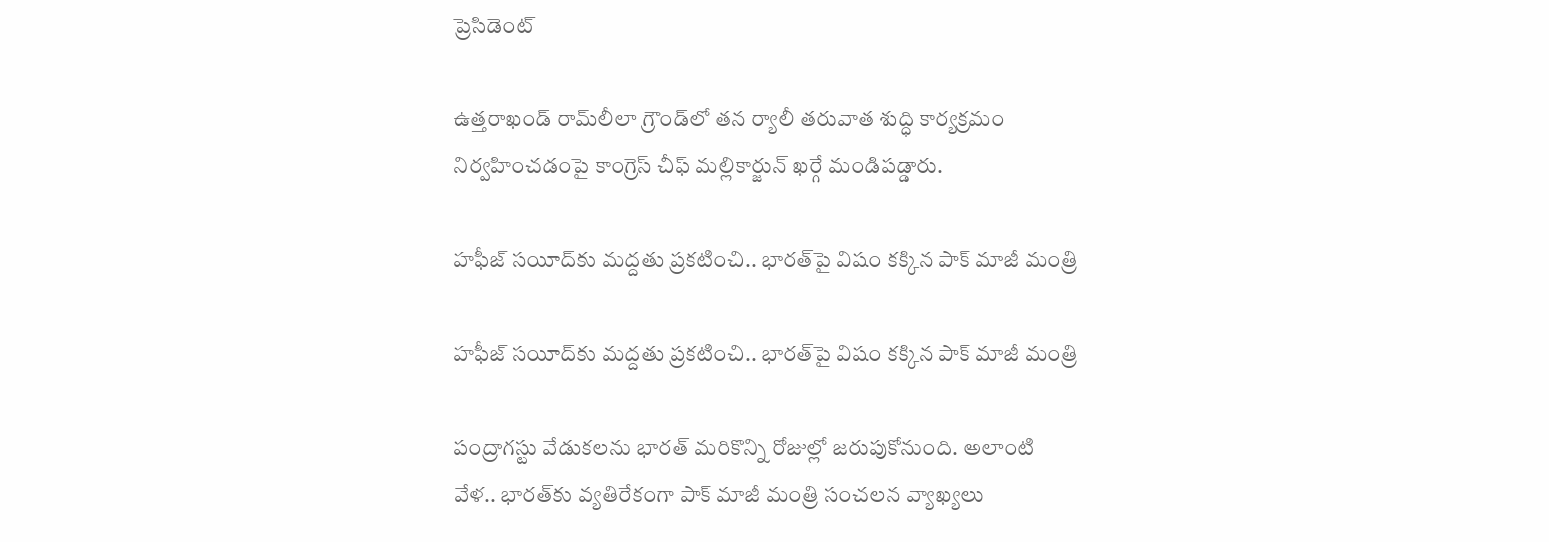ప్రెసిడెంట్

ఉత్తరాఖండ్ రామ్‌లీలా గ్రౌండ్‌లో తన ర్యాలీ తరువాత శుద్ధి కార్యక్రమం నిర్వహించడంపై కాంగ్రెస్ చీఫ్ మల్లికార్జున్ ఖర్గే మండిపడ్డారు.

హఫీజ్ సయీద్‌కు మద్దతు ప్రకటించి.. భారత్‌పై విషం కక్కిన పాక్ మాజీ మంత్రి

హఫీజ్ సయీద్‌కు మద్దతు ప్రకటించి.. భారత్‌పై విషం కక్కిన పాక్ మాజీ మంత్రి

పంద్రాగస్టు వేడుకలను భారత్ మరికొన్ని రోజుల్లో జరుపుకోనుంది. అలాంటి వేళ.. భారత్‌కు వ్యతిరేకంగా పాక్ మాజీ మంత్రి సంచలన వ్యాఖ్యలు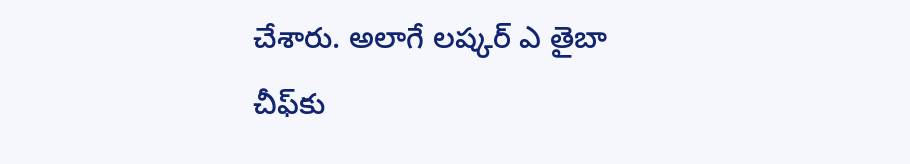చేశారు. అలాగే లష్కర్ ఎ తైబా చీఫ్‌కు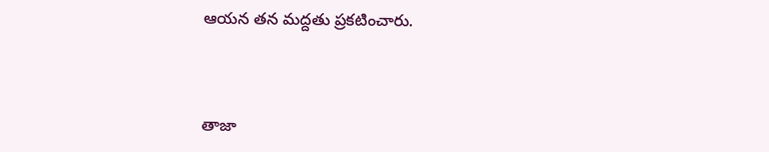ఆయన తన మద్దతు ప్రకటించారు.



తాజా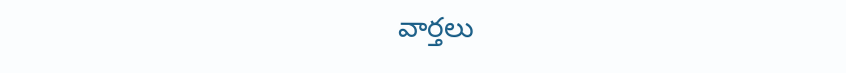వార్తలు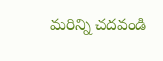మరిన్ని చదవండి